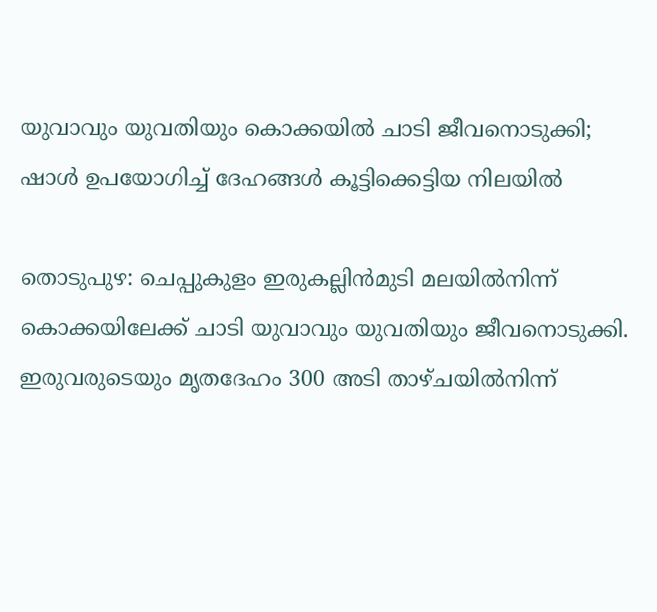യുവാവും യുവതിയും കൊക്കയില്‍ ചാടി ജീവനൊടുക്കി; ഷാള്‍ ഉപയോഗിച്ച്‌ ദേഹങ്ങള്‍ കൂട്ടിക്കെട്ടിയ നിലയില്‍

തൊടുപുഴ: ചെപ്പുകുളം ഇരുകല്ലിന്‍മുടി മലയില്‍നിന്ന് കൊക്കയിലേക്ക്‌ ചാടി യുവാവും യുവതിയും ജീവനൊടുക്കി. ഇരുവരുടെയും മൃതദേഹം 300 അടി താഴ്ചയില്‍നിന്ന്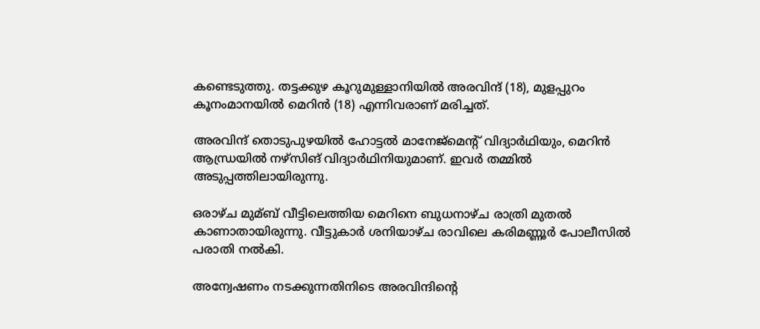കണ്ടെടുത്തു. തട്ടക്കുഴ കൂറുമുള്ളാനിയില്‍ അരവിന്ദ് (18), മുളപ്പുറം കൂനംമാനയില്‍ മെറിന്‍ (18) എന്നിവരാണ് മരിച്ചത്.

അരവിന്ദ് തൊടുപുഴയില്‍ ഹോട്ടല്‍ മാനേജ്മെന്‍റ് വിദ്യാര്‍ഥിയും, മെറിന്‍ ആന്ധ്രയില്‍ നഴ്സിങ് വിദ്യാര്‍ഥിനിയുമാണ്. ഇവര്‍ തമ്മില്‍ അടുപ്പത്തിലായിരുന്നു.

ഒരാഴ്ച മുമ്ബ് വീട്ടിലെത്തിയ മെറിനെ ബുധനാഴ്ച രാത്രി മുതല്‍ കാണാതായിരുന്നു. വീട്ടുകാര്‍ ശനിയാഴ്ച രാവിലെ കരിമണ്ണൂര്‍ പോലീസില്‍ പരാതി നല്‍കി.

അന്വേഷണം നടക്കുന്നതിനിടെ അരവിന്ദിന്റെ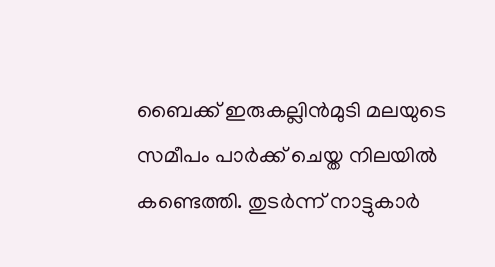ബൈക്ക് ഇരുകല്ലിന്‍മുടി മലയുടെ സമീപം പാര്‍ക്ക് ചെയ്ത നിലയില്‍ കണ്ടെത്തി. തുടര്‍ന്ന് നാട്ടുകാര്‍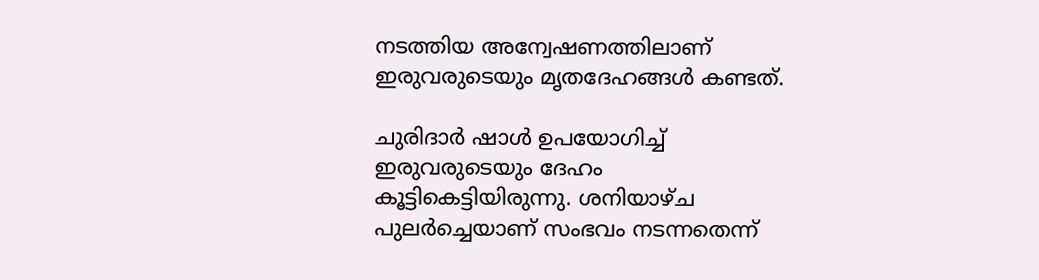നടത്തിയ അന്വേഷണത്തിലാണ് ഇരുവരുടെയും മൃതദേഹങ്ങള്‍ കണ്ടത്.

ചുരിദാര്‍ ഷാള്‍ ഉപയോഗിച്ച്‌ ഇരുവരുടെയും ദേഹം കൂട്ടികെട്ടിയിരുന്നു. ശനിയാഴ്ച പുലര്‍ച്ചെയാണ് സംഭവം നടന്നതെന്ന്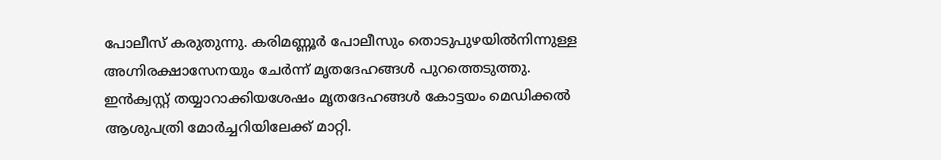പോലീസ് കരുതുന്നു. കരിമണ്ണൂര്‍ പോലീസും തൊടുപുഴയില്‍നിന്നുള്ള അഗ്നിരക്ഷാസേനയും ചേര്‍ന്ന്‌ മൃതദേഹങ്ങള്‍ പുറത്തെടുത്തു. ഇന്‍ക്വസ്റ്റ് തയ്യാറാക്കിയശേഷം മൃതദേഹങ്ങള്‍ കോട്ടയം മെഡിക്കല്‍ ആശുപത്രി മോര്‍ച്ചറിയിലേക്ക് മാറ്റി.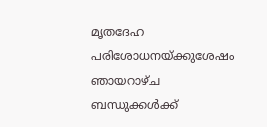മൃതദേഹ പരിശോധനയ്ക്കുശേഷം ഞായറാഴ്ച ബന്ധുക്കള്‍ക്ക്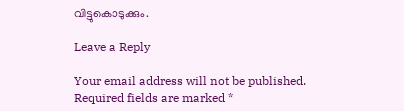വിട്ടുകൊടുക്കും.

Leave a Reply

Your email address will not be published. Required fields are marked *